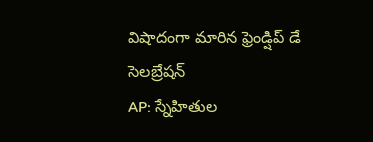విషాదంగా మారిన ఫ్రెండ్షిప్ డే సెలబ్రేషన్
AP: స్నేహితుల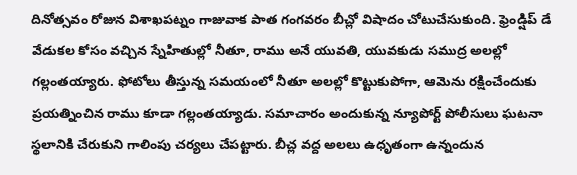దినోత్సవం రోజున విశాఖపట్నం గాజువాక పాత గంగవరం బీచ్లో విషాదం చోటుచేసుకుంది. ఫ్రెండ్షిప్ డే వేడుకల కోసం వచ్చిన స్నేహితుల్లో నీతూ, రాము అనే యువతి, యువకుడు సముద్ర అలల్లో గల్లంతయ్యారు. ఫోటోలు తీస్తున్న సమయంలో నీతూ అలల్లో కొట్టుకుపోగా, ఆమెను రక్షించేందుకు ప్రయత్నించిన రాము కూడా గల్లంతయ్యాడు. సమాచారం అందుకున్న న్యూపోర్ట్ పోలీసులు ఘటనా స్థలానికి చేరుకుని గాలింపు చర్యలు చేపట్టారు. బీచ్ల వద్ద అలలు ఉధృతంగా ఉన్నందున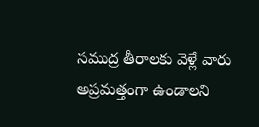సముద్ర తీరాలకు వెళ్లే వారు అప్రమత్తంగా ఉండాలని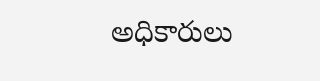అధికారులు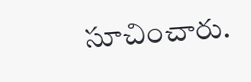సూచించారు.